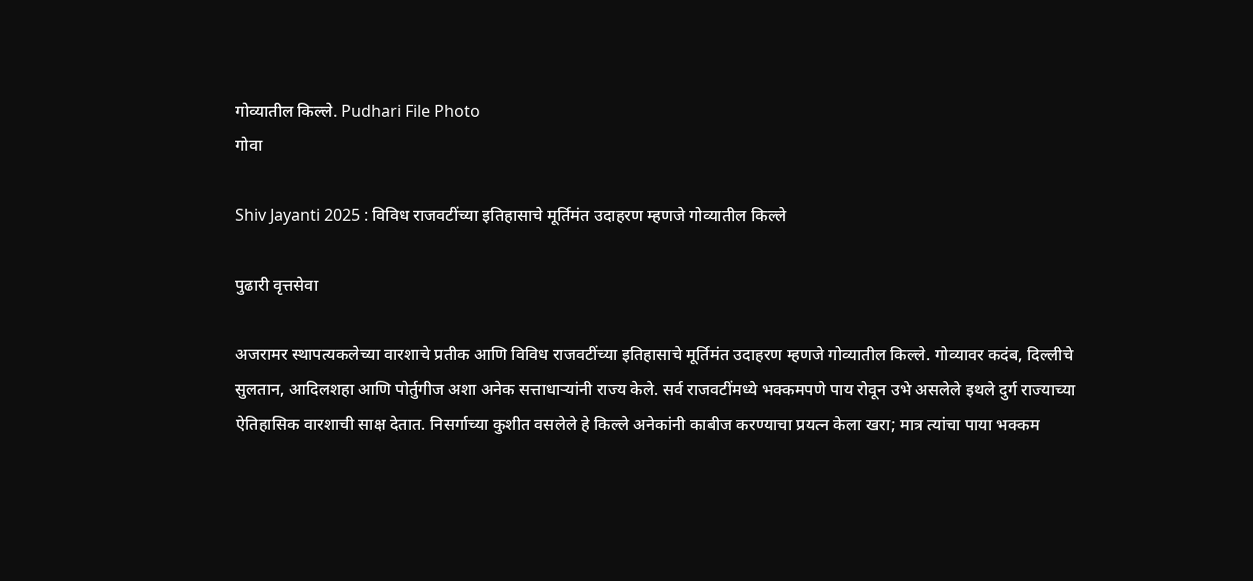गोव्यातील किल्ले. Pudhari File Photo
गोवा

Shiv Jayanti 2025 : विविध राजवटींच्या इतिहासाचे मूर्तिमंत उदाहरण म्हणजे गोव्यातील किल्ले

पुढारी वृत्तसेवा

अजरामर स्थापत्यकलेच्या वारशाचे प्रतीक आणि विविध राजवटींच्या इतिहासाचे मूर्तिमंत उदाहरण म्हणजे गोव्यातील किल्ले. गोव्यावर कदंब, दिल्लीचे सुलतान, आदिलशहा आणि पोर्तुगीज अशा अनेक सत्ताधार्‍यांनी राज्य केले. सर्व राजवटींमध्ये भक्कमपणे पाय रोवून उभे असलेले इथले दुर्ग राज्याच्या ऐतिहासिक वारशाची साक्ष देतात. निसर्गाच्या कुशीत वसलेले हे किल्ले अनेकांनी काबीज करण्याचा प्रयत्न केला खरा; मात्र त्यांचा पाया भक्कम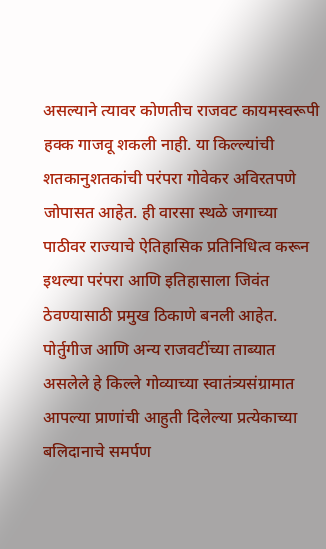असल्याने त्यावर कोणतीच राजवट कायमस्वरूपी हक्क गाजवू शकली नाही. या किल्ल्यांची शतकानुशतकांची परंपरा गोवेकर अविरतपणे जोपासत आहेत. ही वारसा स्थळे जगाच्या पाठीवर राज्याचे ऐतिहासिक प्रतिनिधित्व करून इथल्या परंपरा आणि इतिहासाला जिवंत ठेवण्यासाठी प्रमुख ठिकाणे बनली आहेत. पोर्तुगीज आणि अन्य राजवटींच्या ताब्यात असलेले हे किल्ले गोव्याच्या स्वातंत्र्यसंग्रामात आपल्या प्राणांची आहुती दिलेल्या प्रत्येकाच्या बलिदानाचे समर्पण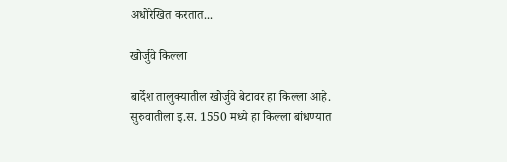अधोरेखित करतात...

खोर्जुवे किल्ला

बार्देश तालुक्यातील खोर्जुवे बेटावर हा किल्ला आहे. सुरुवातीला इ.स. 1550 मध्ये हा किल्ला बांधण्यात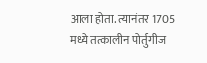आला होता. त्यानंतर 1705 मध्ये तत्कालीन पोर्तुगीज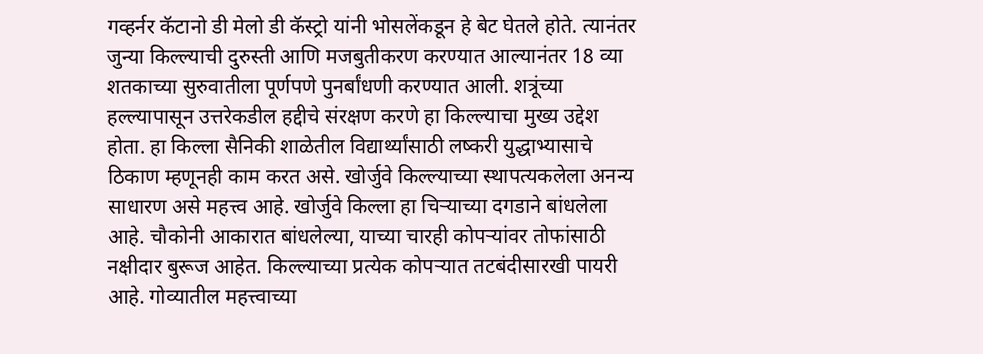गव्हर्नर कॅटानो डी मेलो डी कॅस्ट्रो यांनी भोसलेंकडून हे बेट घेतले होते. त्यानंतर जुन्या किल्ल्याची दुरुस्ती आणि मजबुतीकरण करण्यात आल्यानंतर 18 व्या शतकाच्या सुरुवातीला पूर्णपणे पुनर्बांधणी करण्यात आली. शत्रूंच्या हल्ल्यापासून उत्तरेकडील हद्दीचे संरक्षण करणे हा किल्ल्याचा मुख्य उद्देश होता. हा किल्ला सैनिकी शाळेतील विद्यार्थ्यांसाठी लष्करी युद्धाभ्यासाचे ठिकाण म्हणूनही काम करत असे. खोर्जुवे किल्ल्याच्या स्थापत्यकलेला अनन्य साधारण असे महत्त्व आहे. खोर्जुवे किल्ला हा चिर्‍याच्या दगडाने बांधलेला आहे. चौकोनी आकारात बांधलेल्या, याच्या चारही कोपर्‍यांवर तोफांसाठी नक्षीदार बुरूज आहेत. किल्ल्याच्या प्रत्येक कोपर्‍यात तटबंदीसारखी पायरी आहे. गोव्यातील महत्त्वाच्या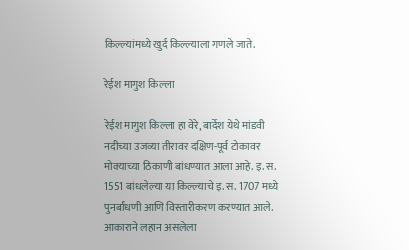किल्ल्यांमध्ये खुर्द किल्ल्याला गणले जाते.

रेईश मागुश किल्ला

रेईश मागुश किल्ला हा वेरे, बार्देश येथे मांडवी नदीच्या उजव्या तीरावर दक्षिण-पूर्व टोकावर मोक्याच्या ठिकाणी बांधण्यात आला आहे. इ. स. 1551 बांधलेल्या या किल्ल्याचे इ. स. 1707 मध्ये पुनर्बांधणी आणि विस्तारीकरण करण्यात आले. आकाराने लहान असलेला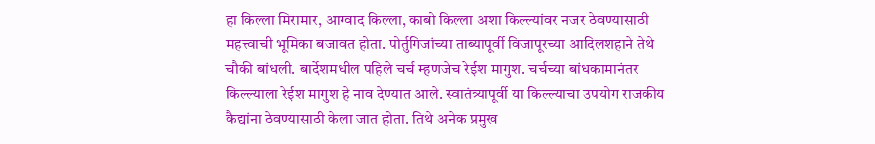हा किल्ला मिरामार, आग्वाद किल्ला, काबो किल्ला अशा किल्ल्यांवर नजर ठेवण्यासाठी महत्त्वाची भूमिका बजावत होता. पोर्तुगिजांच्या ताब्यापूर्वी विजापूरच्या आदिलशहाने तेथे चौकी बांधली. बार्देशमधील पहिले चर्च म्हणजेच रेईश मागुश. चर्चच्या बांधकामानंतर किल्ल्याला रेईश मागुश हे नाव देण्यात आले. स्वातंत्र्यापूर्वी या किल्ल्याचा उपयोग राजकीय कैद्यांना ठेवण्यासाठी केला जात होता. तिथे अनेक प्रमुख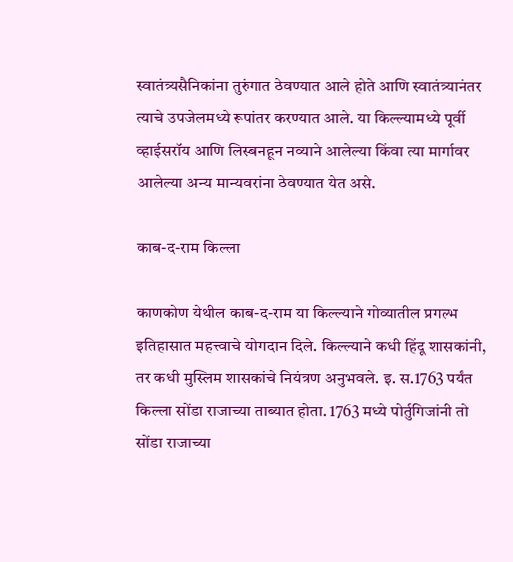स्वातंत्र्यसैनिकांना तुरुंगात ठेवण्यात आले होते आणि स्वातंत्र्यानंतर त्याचे उपजेलमध्ये रूपांतर करण्यात आले. या किल्ल्यामध्ये पूर्वी व्हाईसरॉय आणि लिस्बनहून नव्याने आलेल्या किंवा त्या मार्गावर आलेल्या अन्य मान्यवरांना ठेवण्यात येत असे.

काब-द-राम किल्ला

काणकोण येथील काब-द-राम या किल्ल्याने गोव्यातील प्रगल्भ इतिहासात महत्त्वाचे योगदान दिले. किल्ल्याने कधी हिंदू शासकांनी, तर कधी मुस्लिम शासकांचे नियंत्रण अनुभवले. इ. स.1763 पर्यंत किल्ला सोंडा राजाच्या ताब्यात होता. 1763 मध्ये पोर्तुगिजांनी तो सोंडा राजाच्या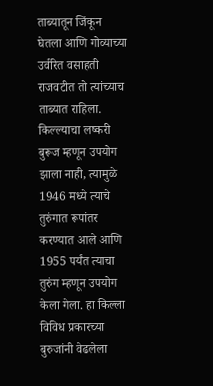ताब्यातून जिंकून घेतला आणि गोव्याच्या उर्वरित वसाहती राजवटीत तो त्यांच्याच ताब्यात राहिला. किल्ल्याचा लष्करी बुरूज म्हणून उपयोग झाला नाही, त्यामुळे 1946 मध्ये त्याचे तुरुंगात रूपांतर करण्यात आले आणि 1955 पर्यंत त्याचा तुरुंग म्हणून उपयोग केला गेला. हा किल्ला विविध प्रकारच्या बुरुजांनी वेढलेला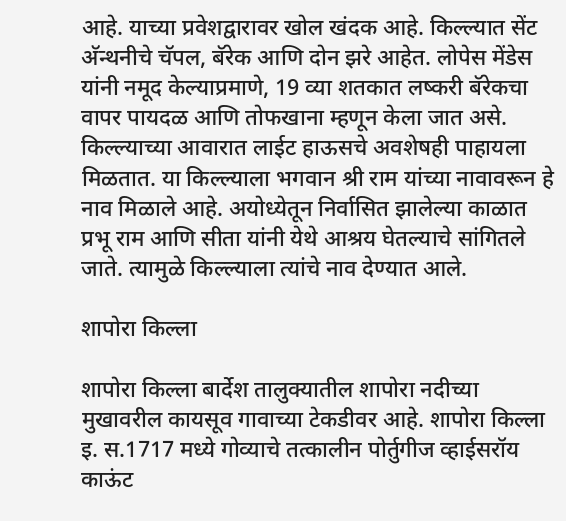आहे. याच्या प्रवेशद्वारावर खोल खंदक आहे. किल्ल्यात सेंट अ‍ॅन्थनीचे चॅपल, बॅरेक आणि दोन झरे आहेत. लोपेस मेंडेस यांनी नमूद केल्याप्रमाणे, 19 व्या शतकात लष्करी बॅरेकचा वापर पायदळ आणि तोफखाना म्हणून केला जात असे. किल्ल्याच्या आवारात लाईट हाऊसचे अवशेषही पाहायला मिळतात. या किल्ल्याला भगवान श्री राम यांच्या नावावरून हे नाव मिळाले आहे. अयोध्येतून निर्वासित झालेल्या काळात प्रभू राम आणि सीता यांनी येथे आश्रय घेतल्याचे सांगितले जाते. त्यामुळे किल्ल्याला त्यांचे नाव देण्यात आले.

शापोरा किल्ला

शापोरा किल्ला बार्देश तालुक्यातील शापोरा नदीच्या मुखावरील कायसूव गावाच्या टेकडीवर आहे. शापोरा किल्ला इ. स.1717 मध्ये गोव्याचे तत्कालीन पोर्तुगीज व्हाईसरॉय काऊंट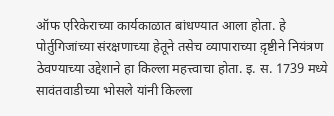ऑफ एरिकेराच्या कार्यकाळात बांधण्यात आला होता. हे पोर्तुगिजांच्या संरक्षणाच्या हेतूने तसेच व्यापाराच्या द़ृष्टीने नियंत्रण ठेवण्याच्या उद्देशाने हा किल्ला महत्त्वाचा होता. इ. स. 1739 मध्ये सावंतवाडीच्या भोसले यांनी किल्ला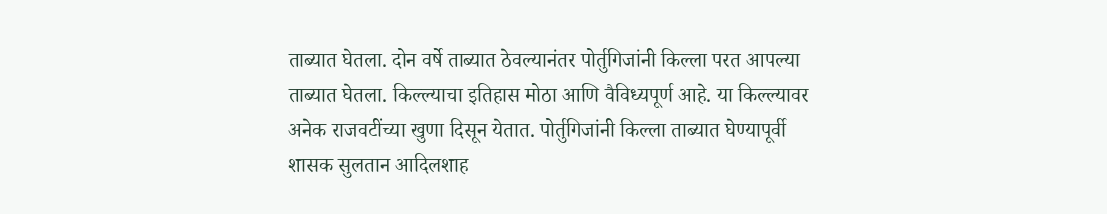ताब्यात घेतला. दोन वर्षे ताब्यात ठेवल्यानंतर पोर्तुगिजांनी किल्ला परत आपल्या ताब्यात घेतला. किल्ल्याचा इतिहास मोठा आणि वैविध्यपूर्ण आहे. या किल्ल्यावर अनेक राजवटींच्या खुणा दिसून येतात. पोर्तुगिजांनी किल्ला ताब्यात घेण्यापूर्वी शासक सुलतान आदिलशाह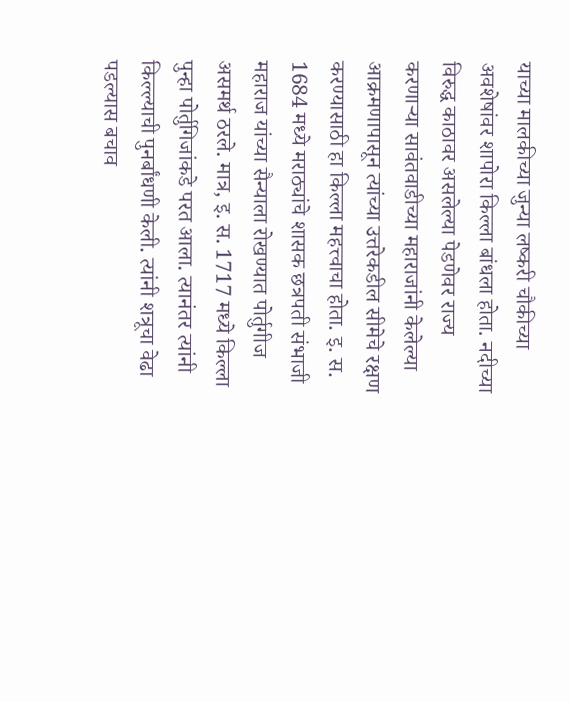याच्या मालकीच्या जुन्या लष्करी चौकीच्या अवशेषांवर शापोरा किल्ला बांधला होता. नदीच्या विरुद्ध काठावर असलेल्या पेडणेवर राज्य करणार्‍या सावंतवाडीच्या महाराजांनी केलेल्या आक्रमणापासून त्यांच्या उत्तरेकडील सीमेचे रक्षण करण्यासाठी हा किल्ला महत्त्वाचा होता. इ. स. 1684 मध्ये मराठ्यांचे शासक छत्रपती संभाजी महाराज यांच्या सैन्याला रोखण्यात पोर्तुगीज असमर्थ ठरले. मात्र, इ. स. 1717 मध्ये किल्ला पुन्हा पोर्तुगिजांकडे परत आला. त्यानंतर त्यांनी किल्ल्याची पुनर्बांधणी केली. त्यांनी शत्रूचा वेढा पडल्यास बचाव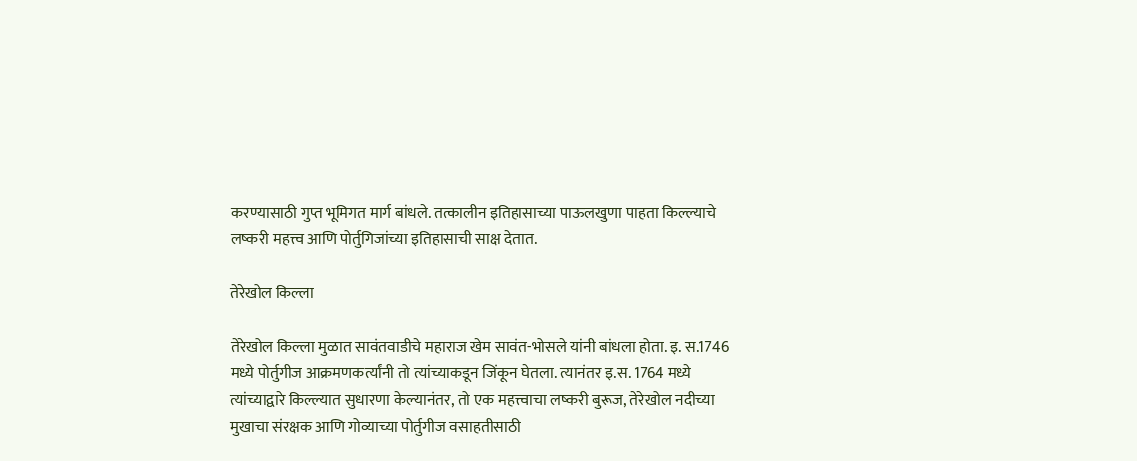करण्यासाठी गुप्त भूमिगत मार्ग बांधले. तत्कालीन इतिहासाच्या पाऊलखुणा पाहता किल्ल्याचे लष्करी महत्त्व आणि पोर्तुगिजांच्या इतिहासाची साक्ष देतात.

तेरेखोल किल्ला

तेरेखोल किल्ला मुळात सावंतवाडीचे महाराज खेम सावंत-भोसले यांनी बांधला होता. इ. स.1746 मध्ये पोर्तुगीज आक्रमणकर्त्यांनी तो त्यांच्याकडून जिंकून घेतला. त्यानंतर इ.स. 1764 मध्ये त्यांच्याद्वारे किल्ल्यात सुधारणा केल्यानंतर, तो एक महत्त्वाचा लष्करी बुरूज, तेरेखोल नदीच्या मुखाचा संरक्षक आणि गोव्याच्या पोर्तुगीज वसाहतीसाठी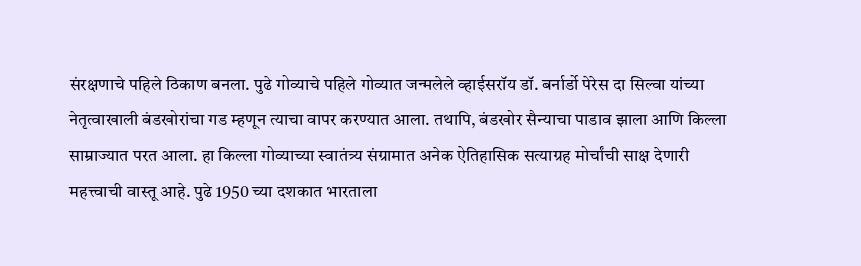संरक्षणाचे पहिले ठिकाण बनला. पुढे गोव्याचे पहिले गोव्यात जन्मलेले व्हाईसरॉय डॉ. बर्नार्डो पेरेस दा सिल्वा यांच्या नेतृत्वाखाली बंडखोरांचा गड म्हणून त्याचा वापर करण्यात आला. तथापि, बंडखोर सैन्याचा पाडाव झाला आणि किल्ला साम्राज्यात परत आला. हा किल्ला गोव्याच्या स्वातंत्र्य संग्रामात अनेक ऐतिहासिक सत्याग्रह मोर्चांची साक्ष देणारी महत्त्वाची वास्तू आहे. पुढे 1950 च्या दशकात भारताला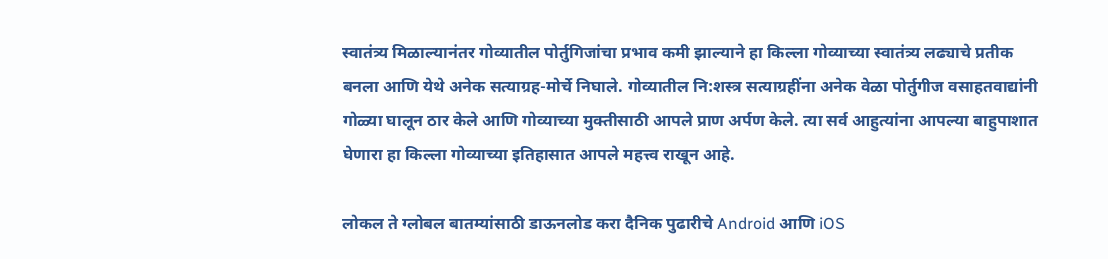स्वातंत्र्य मिळाल्यानंतर गोव्यातील पोर्तुगिजांचा प्रभाव कमी झाल्याने हा किल्ला गोव्याच्या स्वातंत्र्य लढ्याचे प्रतीक बनला आणि येथे अनेक सत्याग्रह-मोर्चे निघाले. गोव्यातील नि:शस्त्र सत्याग्रहींना अनेक वेळा पोर्तुगीज वसाहतवाद्यांनी गोळ्या घालून ठार केले आणि गोव्याच्या मुक्तीसाठी आपले प्राण अर्पण केले. त्या सर्व आहुत्यांना आपल्या बाहुपाशात घेणारा हा किल्ला गोव्याच्या इतिहासात आपले महत्त्व राखून आहे.

लोकल ते ग्लोबल बातम्यांसाठी डाऊनलोड करा दैनिक पुढारीचे Android आणि iOS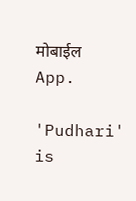मोबाईल App.

'Pudhari' is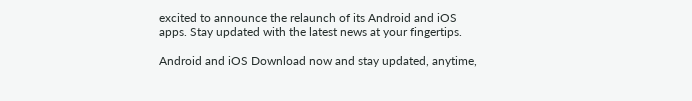excited to announce the relaunch of its Android and iOS apps. Stay updated with the latest news at your fingertips.

Android and iOS Download now and stay updated, anytime,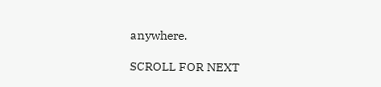anywhere.

SCROLL FOR NEXT